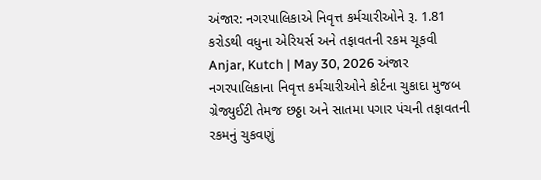અંજાર: નગરપાલિકાએ નિવૃત્ત કર્મચારીઓને રૂ. 1.81 કરોડથી વધુના એરિયર્સ અને તફાવતની રકમ ચૂકવી
Anjar, Kutch | May 30, 2026 અંજાર નગરપાલિકાના નિવૃત્ત કર્મચારીઓને કોર્ટના ચુકાદા મુજબ ગ્રેજ્યુઈટી તેમજ છઠ્ઠા અને સાતમા પગાર પંચની તફાવતની રકમનું ચુકવણું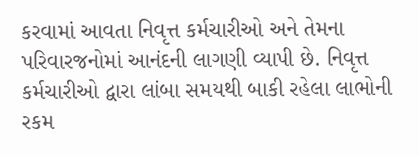કરવામાં આવતા નિવૃત્ત કર્મચારીઓ અને તેમના પરિવારજનોમાં આનંદની લાગણી વ્યાપી છે. નિવૃત્ત કર્મચારીઓ દ્વારા લાંબા સમયથી બાકી રહેલા લાભોની રકમ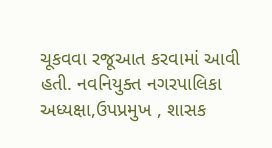ચૂકવવા રજૂઆત કરવામાં આવી હતી. નવનિયુક્ત નગરપાલિકા અધ્યક્ષા,ઉપપ્રમુખ , શાસક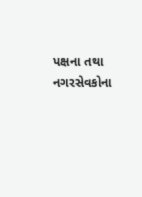પક્ષના તથા નગરસેવકોના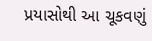પ્રયાસોથી આ ચૂકવણું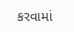કરવામાં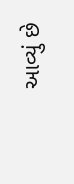આવ્યું છે